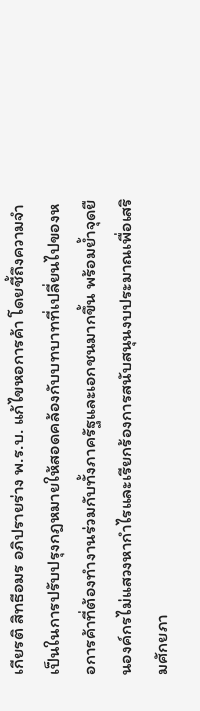เกียรติ สิทธีอมร อภิปรายร่าง พ.ร.บ. แก้ไขหอการค้า โดยชี้ถึงความจำเป็นในการปรับปรุงกฎหมายให้สอดคล้องกับบทบาทที่เปลี่ยนไปของหอการค้าที่ต้องทำงานร่วมกับทั้งภาครัฐและเอกชนมากขึ้น พร้อมย้ำจุดยืนองค์กรไม่แสวงหากำไรและเรียกร้องการสนับสนุนงบประมาณเพื่อเสริมศักยภา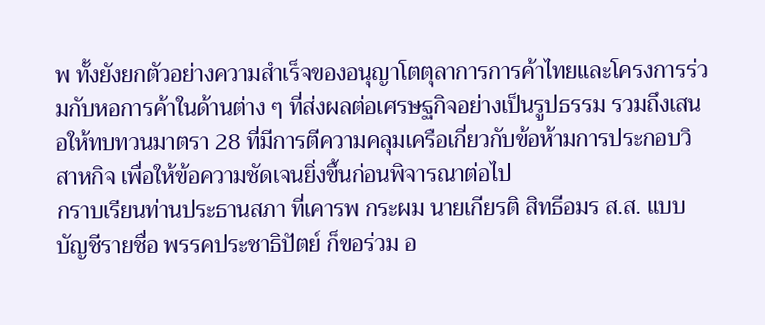พ ทั้งยังยกตัวอย่างความสำเร็จของอนุญาโตตุลาการการค้าไทยและโครงการร่วมกับหอการค้าในด้านต่าง ๆ ที่ส่งผลต่อเศรษฐกิจอย่างเป็นรูปธรรม รวมถึงเสนอให้ทบทวนมาตรา 28 ที่มีการตีความคลุมเครือเกี่ยวกับข้อห้ามการประกอบวิสาหกิจ เพื่อให้ข้อความชัดเจนยิ่งขึ้นก่อนพิจารณาต่อไป
กราบเรียนท่านประธานสภา ที่เคารพ กระผม นายเกียรติ สิทธีอมร ส.ส. แบบบัญชีรายชื่อ พรรคประชาธิปัตย์ ก็ขอร่วม อ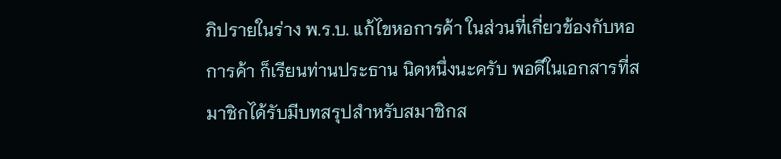ภิปรายในร่าง พ.ร.บ. แก้ไขหอการค้า ในส่วนที่เกี่ยวข้องกับหอการค้า ก็เรียนท่านประธาน นิดหนึ่งนะครับ พอดีในเอกสารที่สมาชิกได้รับมีบทสรุปสําหรับสมาชิกส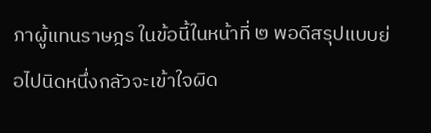ภาผู้แทนราษฎร ในข้อนี้ในหน้าที่ ๒ พอดีสรุปแบบย่อไปนิดหนึ่งกลัวจะเข้าใจผิด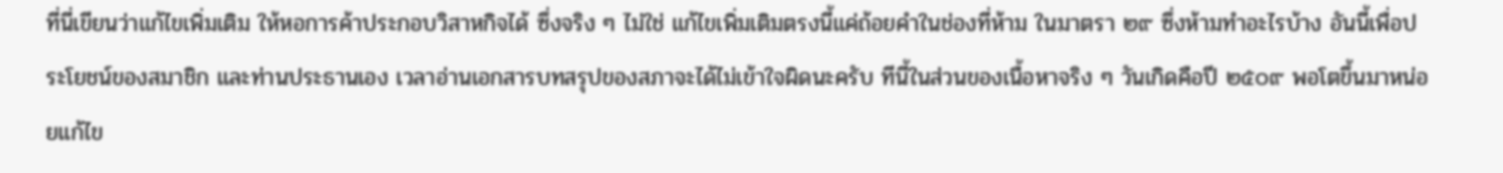ที่นี่เขียนว่าแก้ไขเพิ่มเติม ให้หอการค้าประกอบวิสาหกิจได้ ซึ่งจริง ๆ ไม่ใช่ แก้ไขเพิ่มเติมตรงนี้แค่ถ้อยคําในช่องที่ห้าม ในมาตรา ๒๙ ซึ่งห้ามทําอะไรบ้าง อันนี้เพื่อประโยชน์ของสมาชิก และท่านประธานเอง เวลาอ่านเอกสารบทสรุปของสภาจะได้ไม่เข้าใจผิดนะครับ ทีนี้ในส่วนของเนื้อหาจริง ๆ วันเกิดคือปี ๒๕๐๙ พอโตขึ้นมาหน่อยแก้ไข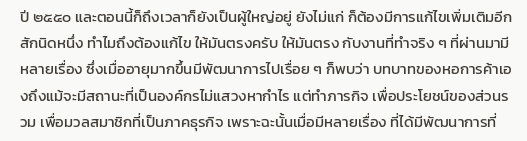ปี ๒๕๕๐ และตอนนี้ก็ถึงเวลาก็ยังเป็นผู้ใหญ่อยู่ ยังไม่แก่ ก็ต้องมีการแก้ไขเพิ่มเติมอีกสักนิดหนึ่ง ทําไมถึงต้องแก้ไข ให้มันตรงครับ ให้มันตรง กับงานที่ทําจริง ๆ ที่ผ่านมามีหลายเรื่อง ซึ่งเมื่ออายุมากขึ้นมีพัฒนาการไปเรื่อย ๆ ก็พบว่า บทบาทของหอการค้าเองถึงแม้จะมีสถานะที่เป็นองค์กรไม่แสวงหากําไร แต่ทําภารกิจ เพื่อประโยชน์ของส่วนรวม เพื่อมวลสมาชิกที่เป็นภาคธุรกิจ เพราะฉะนั้นเมื่อมีหลายเรื่อง ที่ได้มีพัฒนาการที่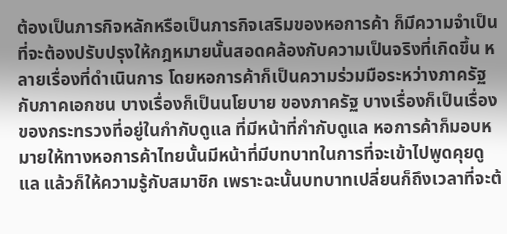ต้องเป็นภารกิจหลักหรือเป็นภารกิจเสริมของหอการค้า ก็มีความจําเป็น ที่จะต้องปรับปรุงให้กฎหมายนั้นสอดคล้องกับความเป็นจริงที่เกิดขึ้น หลายเรื่องที่ดําเนินการ โดยหอการค้าก็เป็นความร่วมมือระหว่างภาครัฐกับภาคเอกชน บางเรื่องก็เป็นนโยบาย ของภาครัฐ บางเรื่องก็เป็นเรื่องของกระทรวงที่อยู่ในกํากับดูแล ที่มีหน้าที่กํากับดูแล หอการค้าก็มอบหมายให้ทางหอการค้าไทยนั้นมีหน้าที่มีบทบาทในการที่จะเข้าไปพูดคุยดูแล แล้วก็ให้ความรู้กับสมาชิก เพราะฉะนั้นบทบาทเปลี่ยนก็ถึงเวลาที่จะต้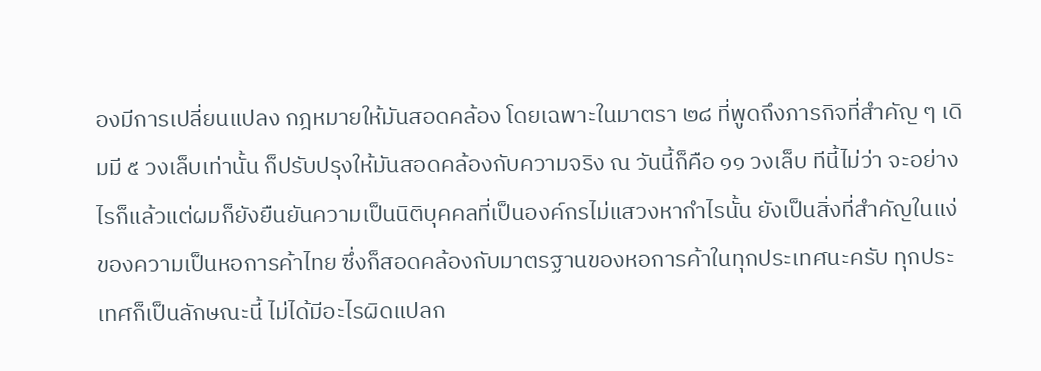องมีการเปลี่ยนแปลง กฎหมายให้มันสอดคล้อง โดยเฉพาะในมาตรา ๒๘ ที่พูดถึงภารกิจที่สําคัญ ๆ เดิมมี ๕ วงเล็บเท่านั้น ก็ปรับปรุงให้มันสอดคล้องกับความจริง ณ วันนี้ก็คือ ๑๑ วงเล็บ ทีนี้ไม่ว่า จะอย่างไรก็แล้วแต่ผมก็ยังยืนยันความเป็นนิติบุคคลที่เป็นองค์กรไม่แสวงหากําไรนั้น ยังเป็นสิ่งที่สําคัญในแง่ของความเป็นหอการค้าไทย ซึ่งก็สอดคล้องกับมาตรฐานของหอการค้าในทุกประเทศนะครับ ทุกประเทศก็เป็นลักษณะนี้ ไม่ได้มีอะไรผิดแปลก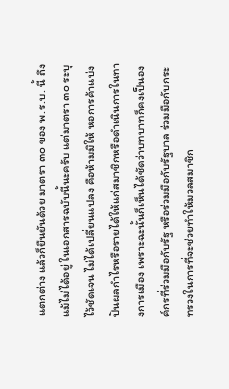แตกต่าง แล้วก็ยืนยันด้วย มาตรา ๓๐ ของ พ.ร.บ. นี้ ถึงแม้ไม่ได้อยู่ ในเอกสารฉบับนี้นะครับ แต่มาตรา ๓๐ ระบุไว้ชัดเจน ไม่ได้เปลี่ยนแปลง คือห้ามมิให้ หอการค้าแบ่งปันผลกําไรหรือรายได้ให้แก่สมาชิกหรือดําเนินการในทางการเมือง เพราะฉะนั้นก็เห็นได้ชัดว่าบทบาทก็คงเป็นองค์กรที่ร่วมมือกับรัฐ หรือร่วมมือกับรัฐบาล ร่วมมือกับกระทรวงในการที่จะช่วยทําให้มวลสมาชิก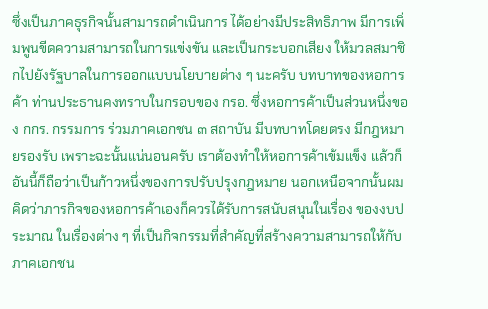ซึ่งเป็นภาคธุรกิจนั้นสามารถดําเนินการ ได้อย่างมีประสิทธิภาพ มีการเพิ่มพูนขีดความสามารถในการแข่งขัน และเป็นกระบอกเสียง ให้มวลสมาชิกไปยังรัฐบาลในการออกแบบนโยบายต่าง ๆ นะครับ บทบาทของหอการค้า ท่านประธานคงทราบในกรอบของ กรอ. ซึ่งหอการค้าเป็นส่วนหนึ่งของ กกร. กรรมการ ร่วมภาคเอกชน ๓ สถาบัน มีบทบาทโดยตรง มีกฎหมายรองรับ เพราะฉะนั้นแน่นอนครับ เราต้องทําให้หอการค้าเข้มแข็ง แล้วก็อันนี้ก็ถือว่าเป็นก้าวหนึ่งของการปรับปรุงกฎหมาย นอกเหนือจากนั้นผมคิดว่าภารกิจของหอการค้าเองก็ควรได้รับการสนับสนุนในเรื่อง ของงบประมาณ ในเรื่องต่าง ๆ ที่เป็นกิจกรรมที่สําคัญที่สร้างความสามารถให้กับภาคเอกชน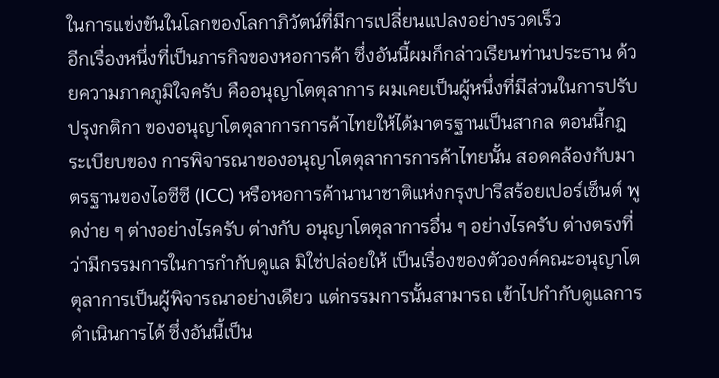ในการแข่งขันในโลกของโลกาภิวัตน์ที่มีการเปลี่ยนแปลงอย่างรวดเร็ว
อีกเรื่องหนึ่งที่เป็นภารกิจของหอการค้า ซึ่งอันนี้ผมก็กล่าวเรียนท่านประธาน ด้วยความภาคภูมิใจครับ คืออนุญาโตตุลาการ ผมเคยเป็นผู้หนึ่งที่มีส่วนในการปรับปรุงกติกา ของอนุญาโตตุลาการการค้าไทยให้ได้มาตรฐานเป็นสากล ตอนนี้กฎระเบียบของ การพิจารณาของอนุญาโตตุลาการการค้าไทยนั้น สอดคล้องกับมาตรฐานของไอซีซี (ICC) หรือหอการค้านานาชาติแห่งกรุงปารีสร้อยเปอร์เซ็นต์ พูดง่าย ๆ ต่างอย่างไรครับ ต่างกับ อนุญาโตตุลาการอื่น ๆ อย่างไรครับ ต่างตรงที่ว่ามีกรรมการในการกํากับดูแล มิใช่ปล่อยให้ เป็นเรื่องของตัวองค์คณะอนุญาโตตุลาการเป็นผู้พิจารณาอย่างเดียว แต่กรรมการนั้นสามารถ เข้าไปกํากับดูแลการดําเนินการได้ ซึ่งอันนี้เป็น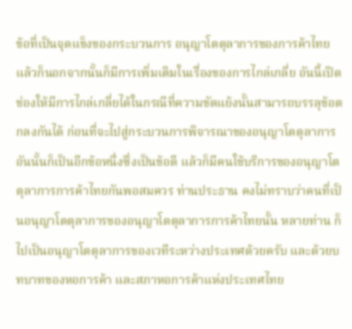ข้อที่เป็นจุดแข็งของกระบวนการ อนุญาโตตุลาการของการค้าไทย แล้วก็นอกจากนั้นก็มีการเพิ่มเติมในเรื่องของการไกล่เกลี่ย อันนี้เปิดช่องให้มีการไกล่เกลี่ยได้ในกรณีที่ความขัดแย้งนั้นสามารถบรรลุข้อตกลงกันได้ ก่อนที่จะไปสู่กระบวนการพิจารณาของอนุญาโตตุลาการ อันนั้นก็เป็นอีกข้อหนึ่งซึ่งเป็นข้อดี แล้วก็มีคนใช้บริการของอนุญาโตตุลาการการค้าไทยกันพอสมควร ท่านประธาน คงไม่ทราบว่าคนที่เป็นอนุญาโตตุลาการของอนุญาโตตุลาการการค้าไทยนั้น หลายท่าน ก็ไปเป็นอนุญาโตตุลาการของเวทีระหว่างประเทศด้วยครับ และด้วยบทบาทของหอการค้า และสภาหอการค้าแห่งประเทศไทย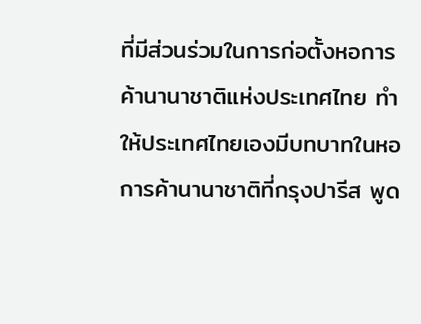ที่มีส่วนร่วมในการก่อตั้งหอการค้านานาชาติแห่งประเทศไทย ทําให้ประเทศไทยเองมีบทบาทในหอการค้านานาชาติที่กรุงปารีส พูด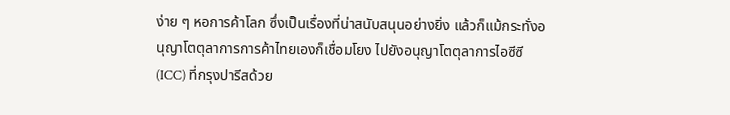ง่าย ๆ หอการค้าโลก ซึ่งเป็นเรื่องที่น่าสนับสนุนอย่างยิ่ง แล้วก็แม้กระทั่งอนุญาโตตุลาการการค้าไทยเองก็เชื่อมโยง ไปยังอนุญาโตตุลาการไอซีซี (ICC) ที่กรุงปารีสด้วย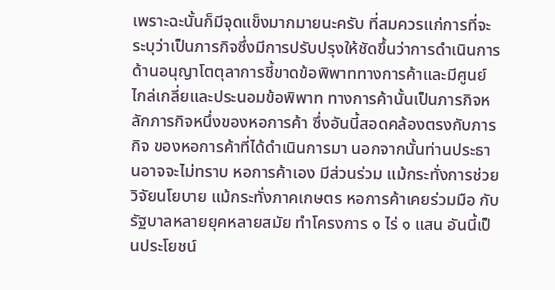เพราะฉะนั้นก็มีจุดแข็งมากมายนะครับ ที่สมควรแก่การที่จะระบุว่าเป็นภารกิจซึ่งมีการปรับปรุงให้ชัดขึ้นว่าการดําเนินการ ด้านอนุญาโตตุลาการชี้ขาดข้อพิพาททางการค้าและมีศูนย์ไกล่เกลี่ยและประนอมข้อพิพาท ทางการค้านั้นเป็นภารกิจหลักภารกิจหนึ่งของหอการค้า ซึ่งอันนี้สอดคล้องตรงกับภารกิจ ของหอการค้าที่ได้ดําเนินการมา นอกจากนั้นท่านประธานอาจจะไม่ทราบ หอการค้าเอง มีส่วนร่วม แม้กระทั่งการช่วยวิจัยนโยบาย แม้กระทั่งภาคเกษตร หอการค้าเคยร่วมมือ กับรัฐบาลหลายยุคหลายสมัย ทําโครงการ ๑ ไร่ ๑ แสน อันนี้เป็นประโยชน์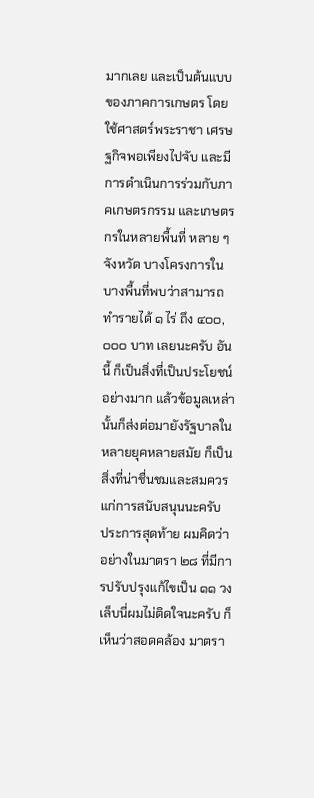มากเลย และเป็นต้นแบบของภาคการเกษตร โดยใช้ศาสตร์พระราชา เศรษฐกิจพอเพียงไปจับ และมีการดําเนินการร่วมกับภาคเกษตรกรรม และเกษตรกรในหลายพื้นที่ หลาย ๆ จังหวัด บางโครงการในบางพื้นที่พบว่าสามารถทํารายได้ ๑ ไร่ ถึง ๔๐๐,๐๐๐ บาท เลยนะครับ อันนี้ ก็เป็นสิ่งที่เป็นประโยชน์อย่างมาก แล้วข้อมูลเหล่านั้นก็ส่งต่อมายังรัฐบาลในหลายยุคหลายสมัย ก็เป็นสิ่งที่น่าชื่นชมและสมควรแก่การสนับสนุนนะครับ
ประการสุดท้าย ผมคิดว่าอย่างในมาตรา ๒๘ ที่มีการปรับปรุงแก้ไขเป็น ๑๑ วงเล็บนี่ผมไม่ติดใจนะครับ ก็เห็นว่าสอดคล้อง มาตรา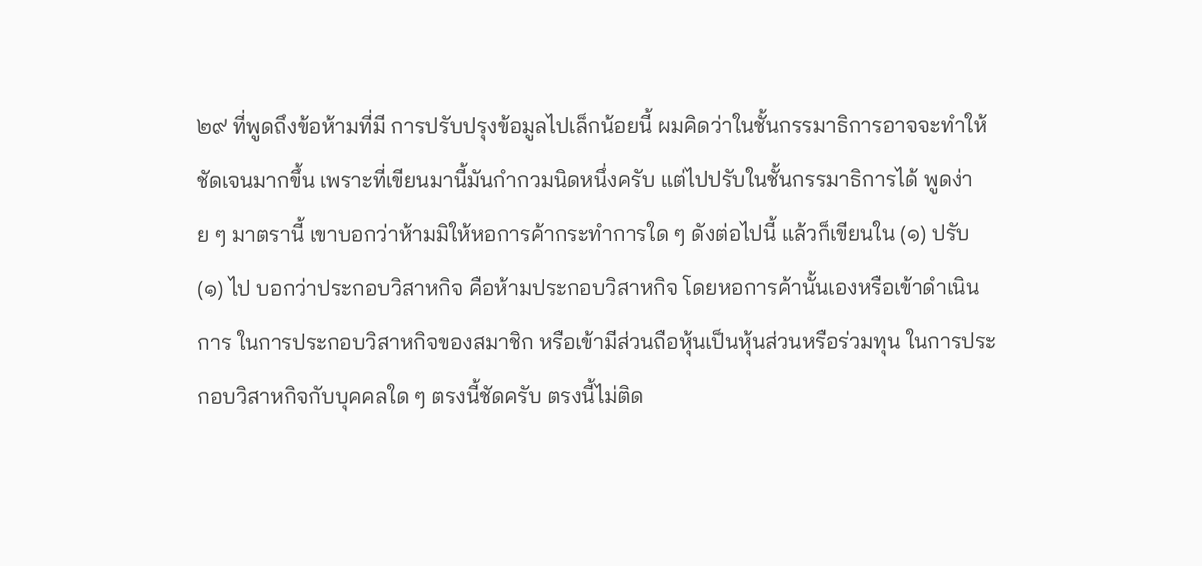๒๙ ที่พูดถึงข้อห้ามที่มี การปรับปรุงข้อมูลไปเล็กน้อยนี้ ผมคิดว่าในชั้นกรรมาธิการอาจจะทําให้ชัดเจนมากขึ้น เพราะที่เขียนมานี้มันกํากวมนิดหนึ่งครับ แต่ไปปรับในชั้นกรรมาธิการได้ พูดง่าย ๆ มาตรานี้ เขาบอกว่าห้ามมิให้หอการค้ากระทําการใด ๆ ดังต่อไปนี้ แล้วก็เขียนใน (๑) ปรับ (๑) ไป บอกว่าประกอบวิสาหกิจ คือห้ามประกอบวิสาหกิจ โดยหอการค้านั้นเองหรือเข้าดําเนินการ ในการประกอบวิสาหกิจของสมาชิก หรือเข้ามีส่วนถือหุ้นเป็นหุ้นส่วนหรือร่วมทุน ในการประกอบวิสาหกิจกับบุคคลใด ๆ ตรงนี้ชัดครับ ตรงนี้ไม่ติด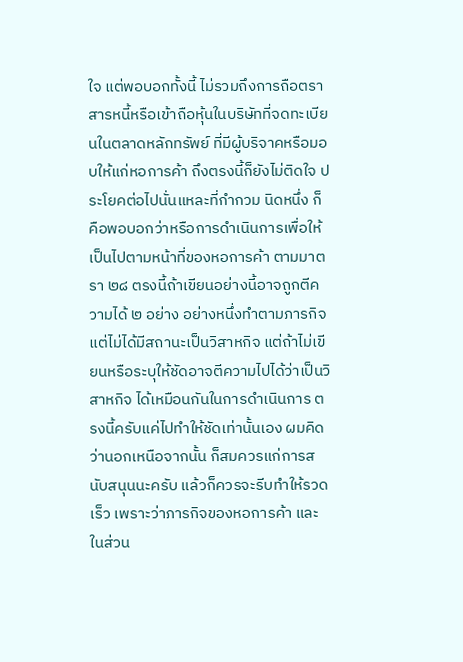ใจ แต่พอบอกทั้งนี้ ไม่รวมถึงการถือตราสารหนี้หรือเข้าถือหุ้นในบริษัทที่จดทะเบียนในตลาดหลักทรัพย์ ที่มีผู้บริจาคหรือมอบให้แก่หอการค้า ถึงตรงนี้ก็ยังไม่ติดใจ ประโยคต่อไปนั่นแหละที่กํากวม นิดหนึ่ง ก็คือพอบอกว่าหรือการดําเนินการเพื่อให้เป็นไปตามหน้าที่ของหอการค้า ตามมาตรา ๒๘ ตรงนี้ถ้าเขียนอย่างนี้อาจถูกตีความได้ ๒ อย่าง อย่างหนึ่งทําตามภารกิจ แต่ไม่ได้มีสถานะเป็นวิสาหกิจ แต่ถ้าไม่เขียนหรือระบุให้ชัดอาจตีความไปได้ว่าเป็นวิสาหกิจ ได้เหมือนกันในการดําเนินการ ตรงนี้ครับแค่ไปทําให้ชัดเท่านั้นเอง ผมคิดว่านอกเหนือจากนั้น ก็สมควรแก่การสนับสนุนนะครับ แล้วก็ควรจะรีบทําให้รวดเร็ว เพราะว่าภารกิจของหอการค้า และในส่วน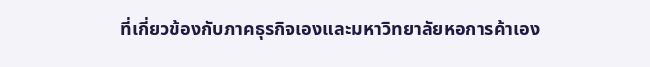ที่เกี่ยวข้องกับภาคธุรกิจเองและมหาวิทยาลัยหอการค้าเอง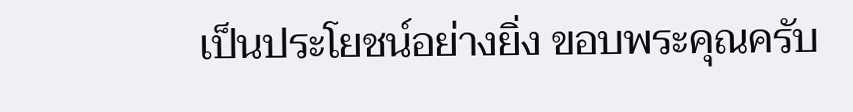เป็นประโยชน์อย่างยิ่ง ขอบพระคุณครับ